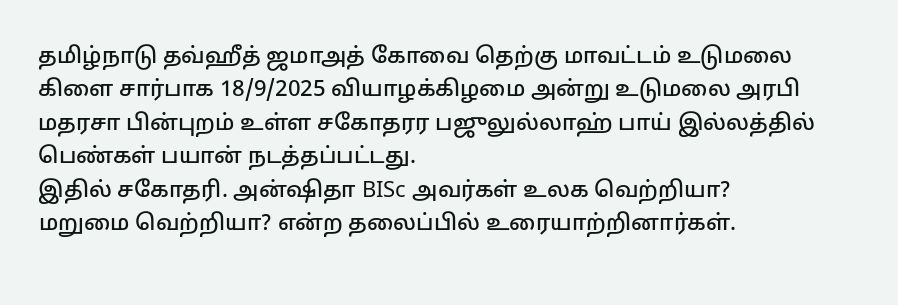தமிழ்நாடு தவ்ஹீத் ஜமாஅத் கோவை தெற்கு மாவட்டம் உடுமலை கிளை சார்பாக 18/9/2025 வியாழக்கிழமை அன்று உடுமலை அரபி மதரசா பின்புறம் உள்ள சகோதரர பஜுலுல்லாஹ் பாய் இல்லத்தில் பெண்கள் பயான் நடத்தப்பட்டது.
இதில் சகோதரி. அன்ஷிதா BISc அவர்கள் உலக வெற்றியா? மறுமை வெற்றியா? என்ற தலைப்பில் உரையாற்றினார்கள்.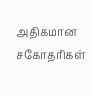அதிகமான சகோதரிகள்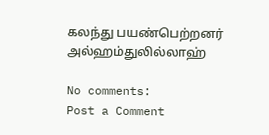கலந்து பயண்பெற்றனர்
அல்ஹம்துலில்லாஹ்

No comments:
Post a Comment